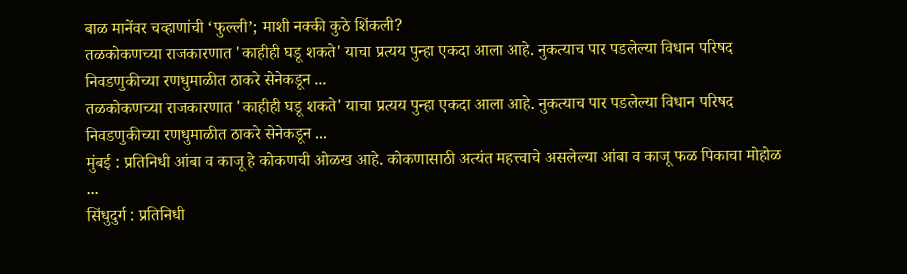बाळ मानेंवर चव्हाणांची ‘फुल्ली’; माशी नक्की कुठे शिंकली?
तळकोकणच्या राजकारणात 'काहीही घडू शकते' याचा प्रत्यय पुन्हा एकदा आला आहे. नुकत्याच पार पडलेल्या विधान परिषद निवडणुकीच्या रणधुमाळीत ठाकरे सेनेकडून ...
तळकोकणच्या राजकारणात 'काहीही घडू शकते' याचा प्रत्यय पुन्हा एकदा आला आहे. नुकत्याच पार पडलेल्या विधान परिषद निवडणुकीच्या रणधुमाळीत ठाकरे सेनेकडून ...
मुंबई : प्रतिनिधी आंबा व काजू हे कोकणची ओळख आहे. कोकणासाठी अत्यंत महत्त्वाचे असलेल्या आंबा व काजू फळ पिकाचा मोहोळ ...
सिंधुदुर्ग : प्रतिनिधी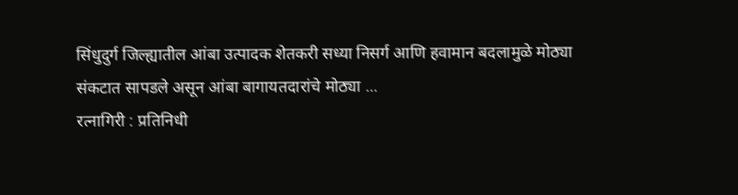सिंधुदुर्ग जिल्ह्यातील आंबा उत्पादक शेतकरी सध्या निसर्ग आणि हवामान बदलामुळे मोठ्या संकटात सापडले असून आंबा बागायतदारांचे मोठ्या ...
रत्नागिरी : प्रतिनिधी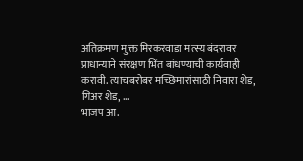अतिक्रमण मुक्त मिरकरवाडा मत्स्य बंदरावर प्राधान्याने संरक्षण भिंत बांधण्याची कार्यवाही करावी. त्याचबरोबर मच्छिमारांसाठी निवारा शेड, गिअर शेड, ...
भाजप आ.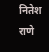नितेश राणे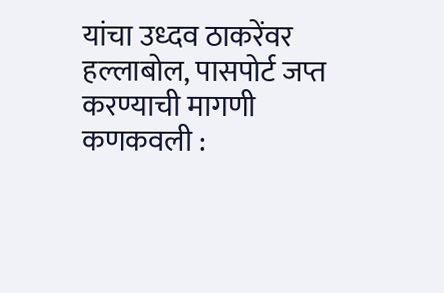यांचा उध्दव ठाकरेंवर हल्लाबोल, पासपोर्ट जप्त करण्याची मागणी कणकवली :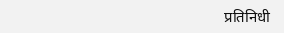प्रतिनिधी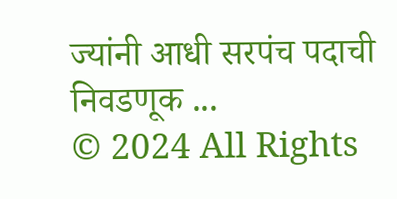ज्यांनी आधी सरपंच पदाची निवडणूक ...
© 2024 All Rights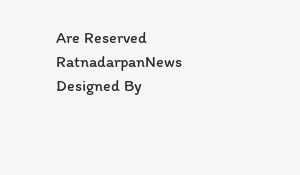Are Reserved RatnadarpanNews Designed By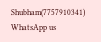Shubham(7757910341)
WhatsApp us